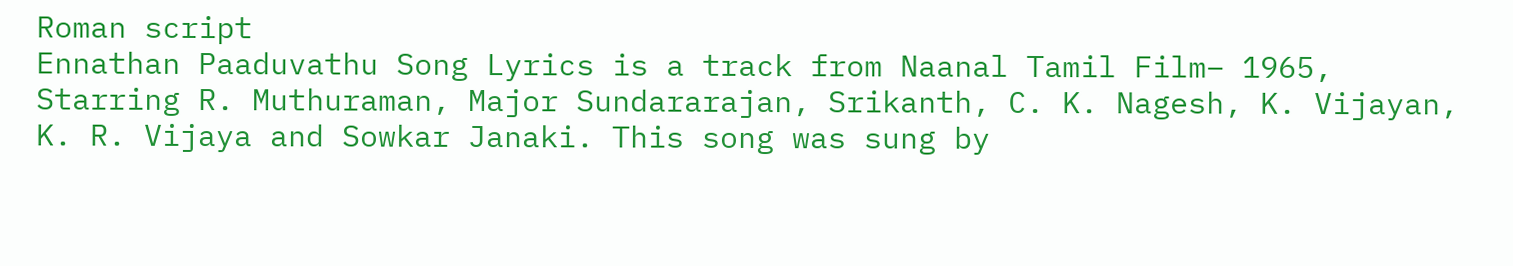Roman script
Ennathan Paaduvathu Song Lyrics is a track from Naanal Tamil Film– 1965, Starring R. Muthuraman, Major Sundararajan, Srikanth, C. K. Nagesh, K. Vijayan, K. R. Vijaya and Sowkar Janaki. This song was sung by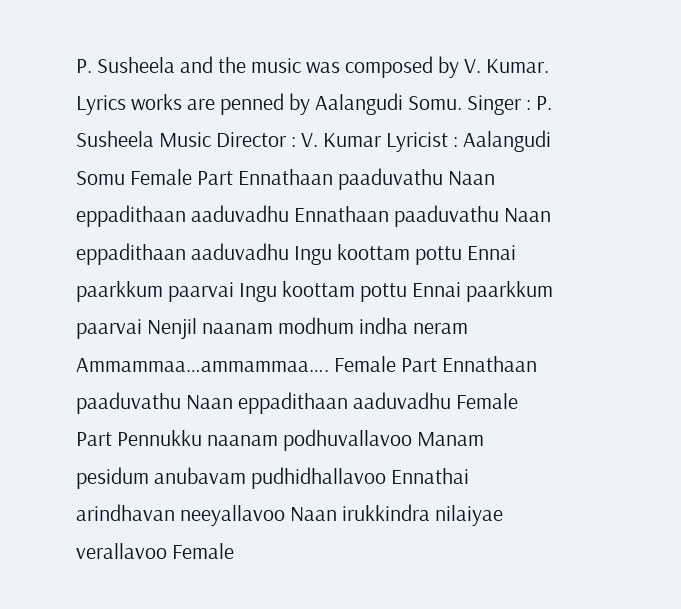P. Susheela and the music was composed by V. Kumar. Lyrics works are penned by Aalangudi Somu. Singer : P. Susheela Music Director : V. Kumar Lyricist : Aalangudi Somu Female Part Ennathaan paaduvathu Naan eppadithaan aaduvadhu Ennathaan paaduvathu Naan eppadithaan aaduvadhu Ingu koottam pottu Ennai paarkkum paarvai Ingu koottam pottu Ennai paarkkum paarvai Nenjil naanam modhum indha neram Ammammaa…ammammaa…. Female Part Ennathaan paaduvathu Naan eppadithaan aaduvadhu Female Part Pennukku naanam podhuvallavoo Manam pesidum anubavam pudhidhallavoo Ennathai arindhavan neeyallavoo Naan irukkindra nilaiyae verallavoo Female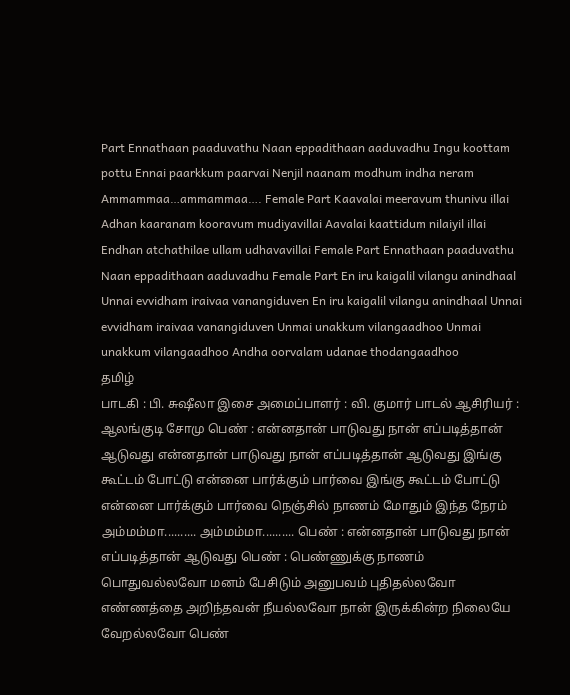Part Ennathaan paaduvathu Naan eppadithaan aaduvadhu Ingu koottam pottu Ennai paarkkum paarvai Nenjil naanam modhum indha neram Ammammaa…ammammaa…. Female Part Kaavalai meeravum thunivu illai Adhan kaaranam kooravum mudiyavillai Aavalai kaattidum nilaiyil illai Endhan atchathilae ullam udhavavillai Female Part Ennathaan paaduvathu Naan eppadithaan aaduvadhu Female Part En iru kaigalil vilangu anindhaal Unnai evvidham iraivaa vanangiduven En iru kaigalil vilangu anindhaal Unnai evvidham iraivaa vanangiduven Unmai unakkum vilangaadhoo Unmai unakkum vilangaadhoo Andha oorvalam udanae thodangaadhoo
தமிழ்
பாடகி : பி. சுஷீலா இசை அமைப்பாளர் : வி. குமார் பாடல் ஆசிரியர் : ஆலங்குடி சோமு பெண் : என்னதான் பாடுவது நான் எப்படித்தான் ஆடுவது என்னதான் பாடுவது நான் எப்படித்தான் ஆடுவது இங்கு கூட்டம் போட்டு என்னை பார்க்கும் பார்வை இங்கு கூட்டம் போட்டு என்னை பார்க்கும் பார்வை நெஞ்சில் நாணம் மோதும் இந்த நேரம் அம்மம்மா.......... அம்மம்மா.......... பெண் : என்னதான் பாடுவது நான் எப்படித்தான் ஆடுவது பெண் : பெண்ணுக்கு நாணம் பொதுவல்லவோ மனம் பேசிடும் அனுபவம் புதிதல்லவோ எண்ணத்தை அறிந்தவன் நீயல்லவோ நான் இருக்கின்ற நிலையே வேறல்லவோ பெண்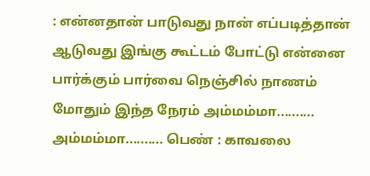: என்னதான் பாடுவது நான் எப்படித்தான் ஆடுவது இங்கு கூட்டம் போட்டு என்னை பார்க்கும் பார்வை நெஞ்சில் நாணம் மோதும் இந்த நேரம் அம்மம்மா.......... அம்மம்மா.......... பெண் : காவலை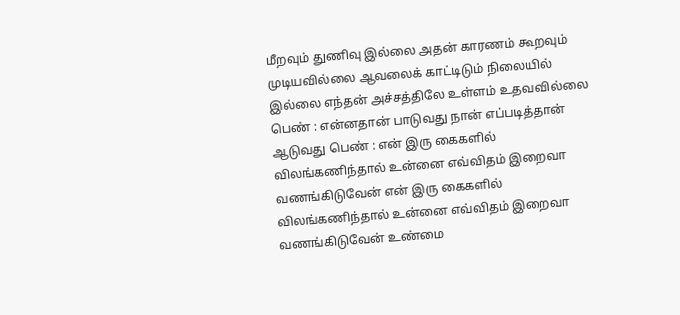மீறவும் துணிவு இல்லை அதன் காரணம் கூறவும் முடியவில்லை ஆவலைக் காட்டிடும் நிலையில் இல்லை எந்தன் அச்சத்திலே உள்ளம் உதவவில்லை பெண் : என்னதான் பாடுவது நான் எப்படித்தான் ஆடுவது பெண் : என் இரு கைகளில் விலங்கணிந்தால் உன்னை எவ்விதம் இறைவா வணங்கிடுவேன் என் இரு கைகளில் விலங்கணிந்தால் உன்னை எவ்விதம் இறைவா வணங்கிடுவேன் உண்மை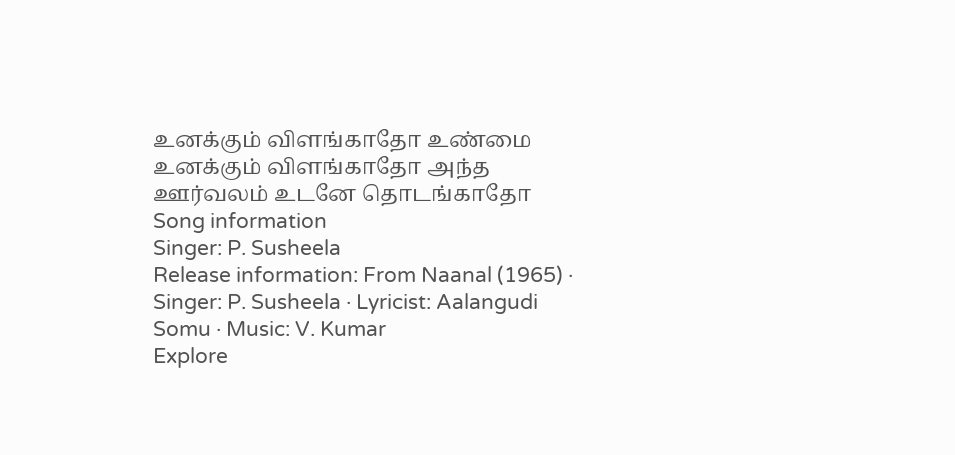உனக்கும் விளங்காதோ உண்மை உனக்கும் விளங்காதோ அந்த ஊர்வலம் உடனே தொடங்காதோ
Song information
Singer: P. Susheela
Release information: From Naanal (1965) · Singer: P. Susheela · Lyricist: Aalangudi Somu · Music: V. Kumar
Explore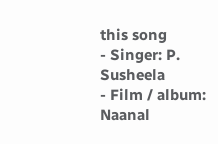this song
- Singer: P. Susheela
- Film / album: Naanal